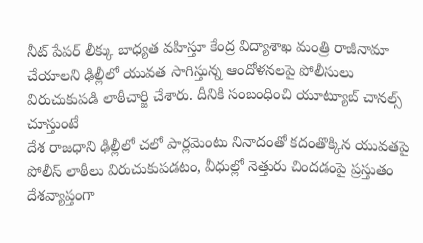నీట్ పేపర్ లీక్కు బాధ్యత వహిస్తూ కేంద్ర విద్యాశాఖ మంత్రి రాజీనామా చేయాలని ఢిల్లీలో యువత సాగిస్తున్న ఆందోళనలపై పోలీసులు విరుచుకుపడి లాఠీచార్జి చేశారు. దీనికి సంబంధించి యూట్యూబ్ చానల్స్ చూస్తుంటే
దేశ రాజధాని ఢిల్లీలో చలో పార్లమెంటు నినాదంతో కదంతొక్కిన యువతపై పోలీస్ లాఠీలు విరుచుకుపడటం, వీధుల్లో నెత్తురు చిందడంపై ప్రస్తుతం దేశవ్యాప్తంగా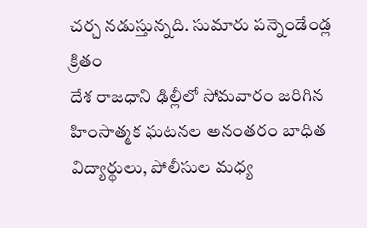చర్చ నడుస్తున్నది. సుమారు పన్నెండేండ్ల క్రితం
దేశ రాజధాని ఢిల్లీలో సోమవారం జరిగిన హింసాత్మక ఘటనల అనంతరం బాధిత విద్యార్థులు, పోలీసుల మధ్య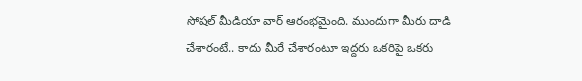సోషల్ మీడియా వార్ ఆరంభమైంది. ముందుగా మీరు దాడి చేశారంటే.. కాదు మీరే చేశారంటూ ఇద్దరు ఒకరిపై ఒకరు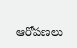ఆరోపణలు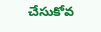చేసుకోవ